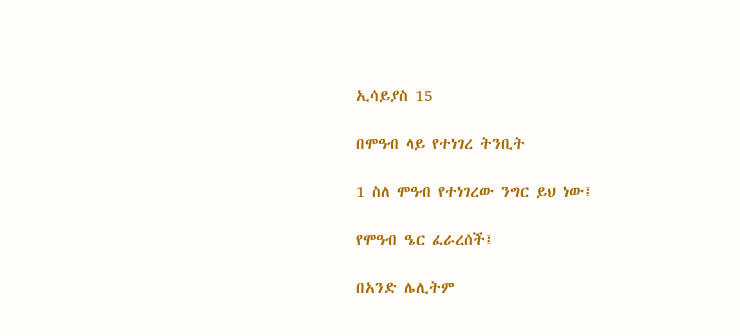ኢሳይያስ 15

በሞዓብ ላይ የተነገረ ትንቢት

1 ስለ ሞዓብ የተነገረው ንግር ይህ ነው፤

የሞዓብ ዔር ፈራረሰች፤

በአንድ ሌሊትም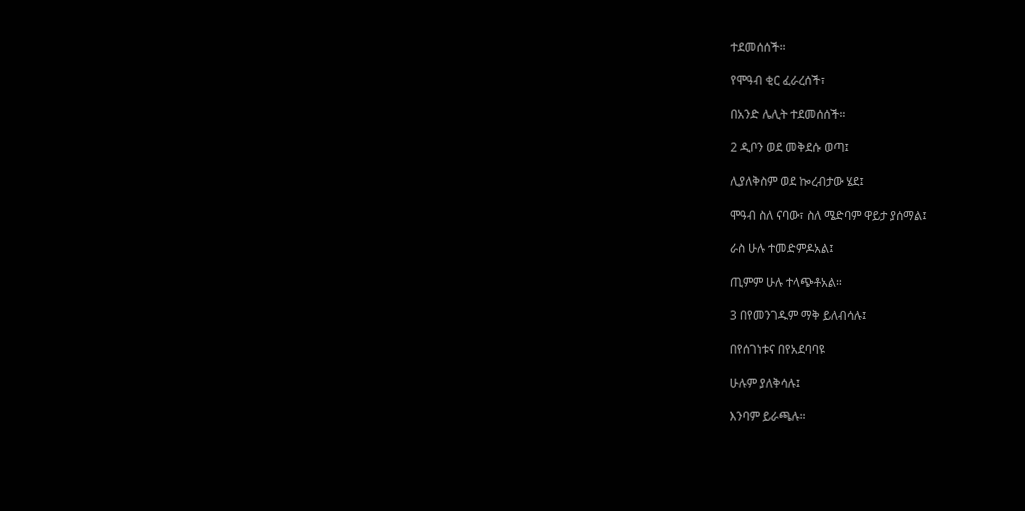ተደመሰሰች።

የሞዓብ ቂር ፈራረሰች፣

በአንድ ሌሊት ተደመሰሰች።

2 ዲቦን ወደ መቅደሱ ወጣ፤

ሊያለቅስም ወደ ኰረብታው ሄደ፤

ሞዓብ ስለ ናባው፣ ስለ ሜድባም ዋይታ ያሰማል፤

ራስ ሁሉ ተመድምዶአል፤

ጢምም ሁሉ ተላጭቶአል።

3 በየመንገዱም ማቅ ይለብሳሉ፤

በየሰገነቱና በየአደባባዩ

ሁሉም ያለቅሳሉ፤

እንባም ይራጫሉ።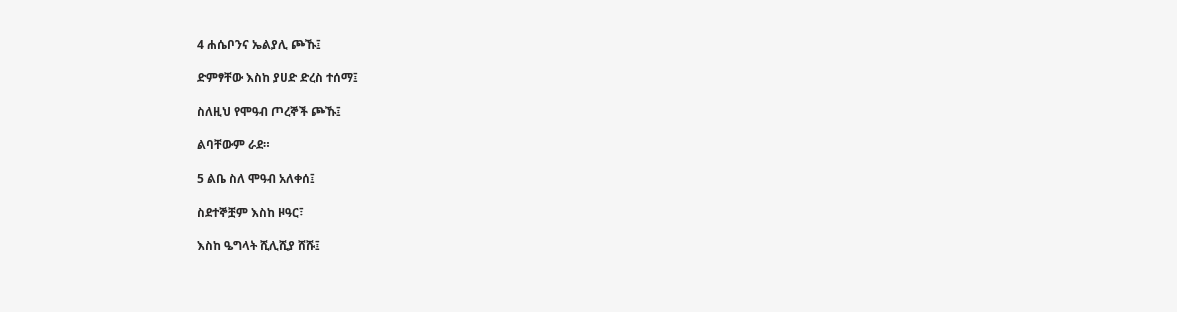4 ሐሴቦንና ኤልያሊ ጮኹ፤

ድምፃቸው እስከ ያሀድ ድረስ ተሰማ፤

ስለዚህ የሞዓብ ጦረኞች ጮኹ፤

ልባቸውም ራደ።

5 ልቤ ስለ ሞዓብ አለቀሰ፤

ስደተኞቿም እስከ ዞዓር፣

እስከ ዔግላት ሺሊሺያ ሸሹ፤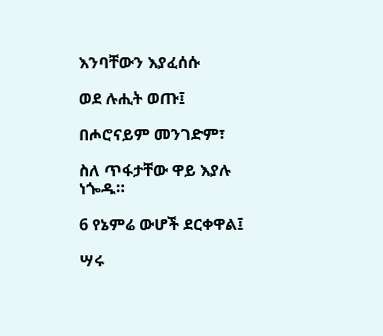እንባቸውን እያፈሰሱ

ወደ ሉሒት ወጡ፤

በሖሮናይም መንገድም፣

ስለ ጥፋታቸው ዋይ እያሉ ነጐዱ።

6 የኔምሬ ውሆች ደርቀዋል፤

ሣሩ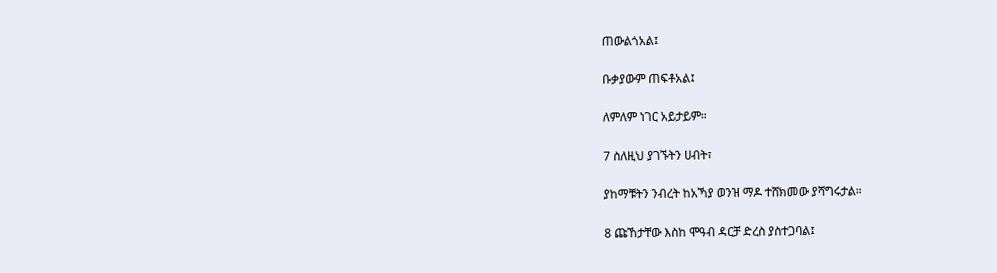ጠውልጎአል፤

ቡቃያውም ጠፍቶአል፤

ለምለም ነገር አይታይም።

7 ስለዚህ ያገኙትን ሀብት፣

ያከማቹትን ንብረት ከአኻያ ወንዝ ማዶ ተሸክመው ያሻግሩታል።

8 ጩኸታቸው እስከ ሞዓብ ዳርቻ ድረስ ያስተጋባል፤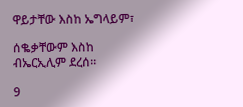ዋይታቸው እስከ ኤግላይም፣

ሰቈቃቸውም እስከ ብኤርኢሊም ደረሰ።

9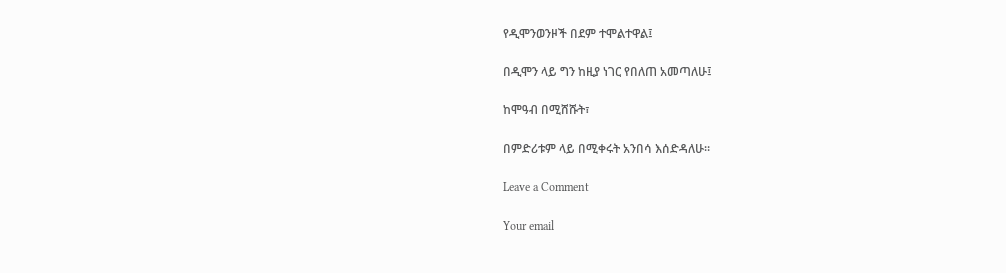የዲሞንወንዞች በደም ተሞልተዋል፤

በዲሞን ላይ ግን ከዚያ ነገር የበለጠ አመጣለሁ፤

ከሞዓብ በሚሸሹት፣

በምድሪቱም ላይ በሚቀሩት አንበሳ እሰድዳለሁ።

Leave a Comment

Your email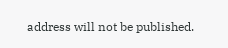address will not be published.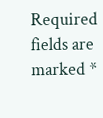Required fields are marked *